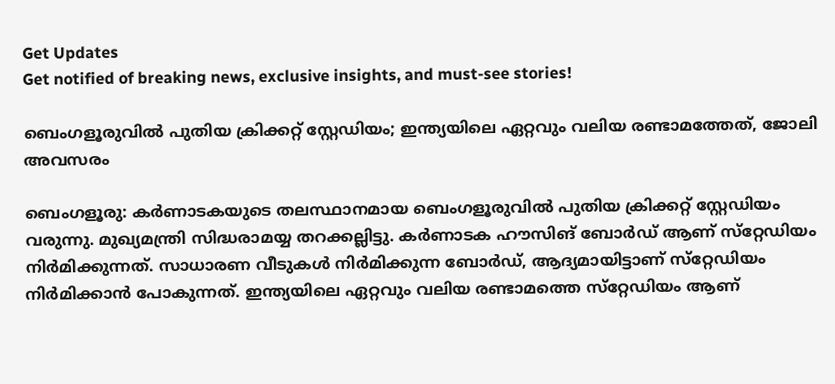Get Updates
Get notified of breaking news, exclusive insights, and must-see stories!

ബെംഗളൂരുവില്‍ പുതിയ ക്രിക്കറ്റ് സ്റ്റേഡിയം; ഇന്ത്യയിലെ ഏറ്റവും വലിയ രണ്ടാമത്തേത്, ജോലി അവസരം

ബെംഗളൂരു: കര്‍ണാടകയുടെ തലസ്ഥാനമായ ബെംഗളൂരുവില്‍ പുതിയ ക്രിക്കറ്റ് സ്റ്റേഡിയം വരുന്നു. മുഖ്യമന്ത്രി സിദ്ധരാമയ്യ തറക്കല്ലിട്ടു. കര്‍ണാടക ഹൗസിങ് ബോര്‍ഡ് ആണ് സ്‌റ്റേഡിയം നിര്‍മിക്കുന്നത്. സാധാരണ വീടുകള്‍ നിര്‍മിക്കുന്ന ബോര്‍ഡ്, ആദ്യമായിട്ടാണ് സ്‌റ്റേഡിയം നിര്‍മിക്കാന്‍ പോകുന്നത്. ഇന്ത്യയിലെ ഏറ്റവും വലിയ രണ്ടാമത്തെ സ്‌റ്റേഡിയം ആണ്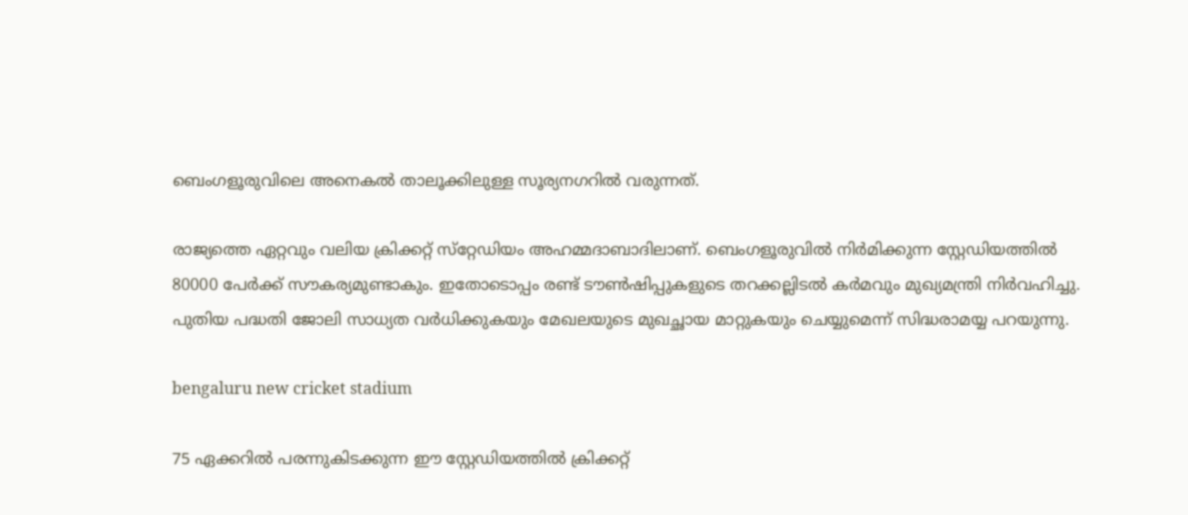ബെംഗളൂരുവിലെ അനെകല്‍ താലൂക്കിലുള്ള സൂര്യനഗറില്‍ വരുന്നത്.

രാജ്യത്തെ ഏറ്റവും വലിയ ക്രിക്കറ്റ് സ്‌റ്റേഡിയം അഹമ്മദാബാദിലാണ്. ബെംഗളൂരുവില്‍ നിര്‍മിക്കുന്ന സ്റ്റേഡിയത്തില്‍ 80000 പേര്‍ക്ക് സൗകര്യമുണ്ടാകും. ഇതോടൊപ്പം രണ്ട് ടൗണ്‍ഷിപ്പുകളുടെ തറക്കല്ലിടല്‍ കര്‍മവും മുഖ്യമന്ത്രി നിര്‍വഹിച്ചു. പുതിയ പദ്ധതി ജോലി സാധ്യത വര്‍ധിക്കുകയും മേഖലയുടെ മുഖച്ഛായ മാറ്റുകയും ചെയ്യുമെന്ന് സിദ്ധരാമയ്യ പറയുന്നു.

bengaluru new cricket stadium

75 ഏക്കറില്‍ പരന്നുകിടക്കുന്ന ഈ സ്റ്റേഡിയത്തില്‍ ക്രിക്കറ്റ്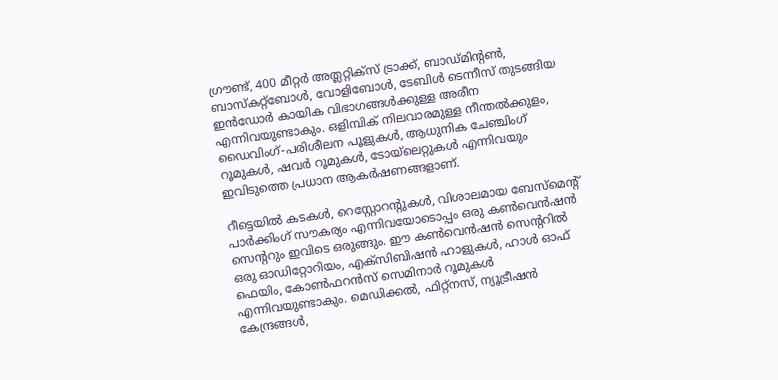ഗ്രൗണ്ട്, 400 മീറ്റര്‍ അത്ലറ്റിക്‌സ് ട്രാക്ക്, ബാഡ്മിന്റണ്‍, ബാസ്‌കറ്റ്‌ബോള്‍, വോളിബോള്‍, ടേബിള്‍ ടെന്നീസ് തുടങ്ങിയ ഇന്‍ഡോര്‍ കായിക വിഭാഗങ്ങള്‍ക്കുള്ള അരീന എന്നിവയുണ്ടാകും. ഒളിമ്പിക് നിലവാരമുള്ള നീന്തല്‍ക്കുളം, ഡൈവിംഗ്-പരിശീലന പൂളുകള്‍, ആധുനിക ചേഞ്ചിംഗ് റൂമുകള്‍, ഷവര്‍ റൂമുകള്‍, ടോയ്ലെറ്റുകള്‍ എന്നിവയും ഇവിടുത്തെ പ്രധാന ആകര്‍ഷണങ്ങളാണ്.

റീട്ടെയില്‍ കടകള്‍, റെസ്റ്റോറന്റുകള്‍, വിശാലമായ ബേസ്‌മെന്റ് പാര്‍ക്കിംഗ് സൗകര്യം എന്നിവയോടൊപ്പം ഒരു കണ്‍വെന്‍ഷന്‍ സെന്ററും ഇവിടെ ഒരുങ്ങും. ഈ കണ്‍വെന്‍ഷന്‍ സെന്ററില്‍ ഒരു ഓഡിറ്റോറിയം, എക്‌സിബിഷന്‍ ഹാളുകള്‍, ഹാള്‍ ഓഫ് ഫെയിം, കോണ്‍ഫറന്‍സ് സെമിനാര്‍ റൂമുകള്‍ എന്നിവയുണ്ടാകും. മെഡിക്കല്‍, ഫിറ്റ്‌നസ്, ന്യൂട്രീഷന്‍ കേന്ദ്രങ്ങള്‍,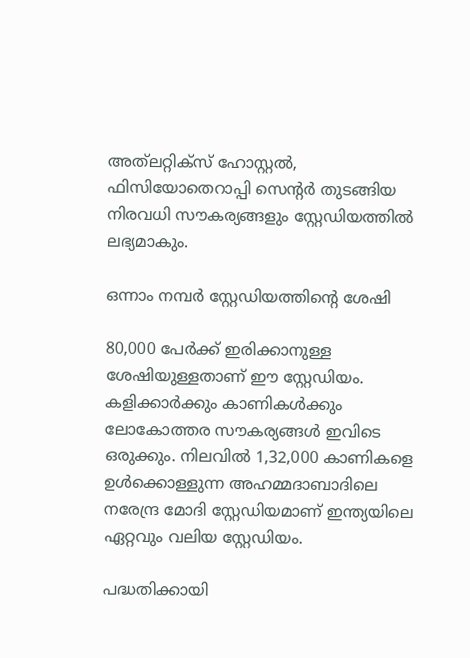അത്‌ലറ്റിക്‌സ് ഹോസ്റ്റല്‍, ഫിസിയോതെറാപ്പി സെന്റര്‍ തുടങ്ങിയ നിരവധി സൗകര്യങ്ങളും സ്റ്റേഡിയത്തില്‍ ലഭ്യമാകും.

ഒന്നാം നമ്പര്‍ സ്റ്റേഡിയത്തിന്റെ ശേഷി

80,000 പേര്‍ക്ക് ഇരിക്കാനുള്ള ശേഷിയുള്ളതാണ് ഈ സ്റ്റേഡിയം. കളിക്കാര്‍ക്കും കാണികള്‍ക്കും ലോകോത്തര സൗകര്യങ്ങള്‍ ഇവിടെ ഒരുക്കും. നിലവില്‍ 1,32,000 കാണികളെ ഉള്‍ക്കൊള്ളുന്ന അഹമ്മദാബാദിലെ നരേന്ദ്ര മോദി സ്റ്റേഡിയമാണ് ഇന്ത്യയിലെ ഏറ്റവും വലിയ സ്റ്റേഡിയം.

പദ്ധതിക്കായി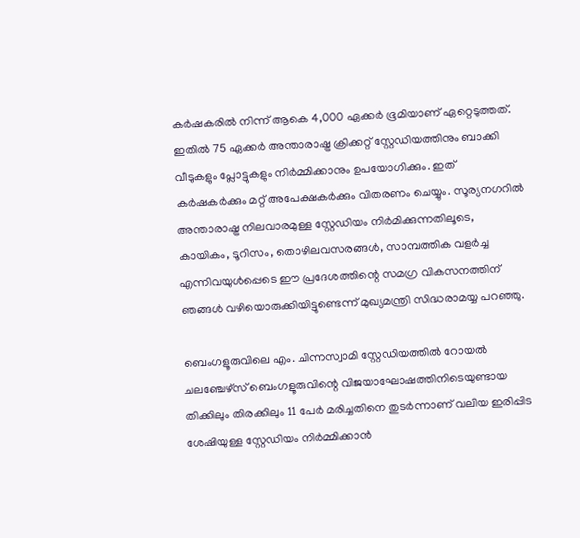കര്‍ഷകരില്‍ നിന്ന് ആകെ 4,000 ഏക്കര്‍ ഭൂമിയാണ് ഏറ്റെടുത്തത്. ഇതില്‍ 75 ഏക്കര്‍ അന്താരാഷ്ട്ര ക്രിക്കറ്റ് സ്റ്റേഡിയത്തിനും ബാക്കി വീടുകളും പ്ലോട്ടുകളും നിര്‍മ്മിക്കാനും ഉപയോഗിക്കും. ഇത് കര്‍ഷകര്‍ക്കും മറ്റ് അപേക്ഷകര്‍ക്കും വിതരണം ചെയ്യും. സൂര്യനഗറില്‍ അന്താരാഷ്ട്ര നിലവാരമുള്ള സ്റ്റേഡിയം നിര്‍മിക്കുന്നതിലൂടെ, കായികം, ടൂറിസം, തൊഴിലവസരങ്ങള്‍, സാമ്പത്തിക വളര്‍ച്ച എന്നിവയുള്‍പ്പെടെ ഈ പ്രദേശത്തിന്റെ സമഗ്ര വികസനത്തിന് ഞങ്ങള്‍ വഴിയൊരുക്കിയിട്ടുണ്ടെന്ന് മുഖ്യമന്ത്രി സിദ്ധരാമയ്യ പറഞ്ഞു.

ബെംഗളൂരുവിലെ എം. ചിന്നസ്വാമി സ്റ്റേഡിയത്തില്‍ റോയല്‍ ചലഞ്ചേഴ്സ് ബെംഗളൂരുവിന്റെ വിജയാഘോഷത്തിനിടെയുണ്ടായ തിക്കിലും തിരക്കിലും 11 പേര്‍ മരിച്ചതിനെ തുടര്‍ന്നാണ് വലിയ ഇരിപ്പിട ശേഷിയുള്ള സ്റ്റേഡിയം നിര്‍മ്മിക്കാന്‍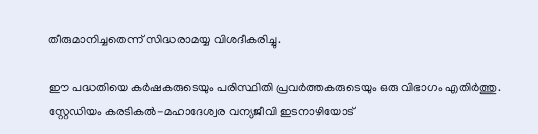തീരുമാനിച്ചതെന്ന് സിദ്ധരാമയ്യ വിശദീകരിച്ചു.

ഈ പദ്ധതിയെ കര്‍ഷകരുടെയും പരിസ്ഥിതി പ്രവര്‍ത്തകരുടെയും ഒരു വിഭാഗം എതിര്‍ത്തു. സ്റ്റേഡിയം കരടികല്‍-മഹാദേശ്വര വന്യജീവി ഇടനാഴിയോട്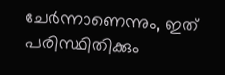ചേര്‍ന്നാണെന്നും, ഇത് പരിസ്ഥിതിക്കും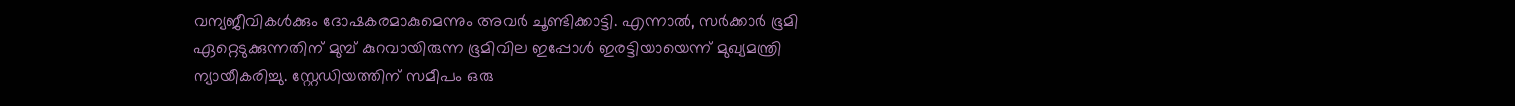വന്യജീവികള്‍ക്കും ദോഷകരമാകുമെന്നും അവര്‍ ചൂണ്ടിക്കാട്ടി. എന്നാല്‍, സര്‍ക്കാര്‍ ഭൂമി ഏറ്റെടുക്കുന്നതിന് മുമ്പ് കുറവായിരുന്ന ഭൂമിവില ഇപ്പോള്‍ ഇരട്ടിയായെന്ന് മുഖ്യമന്ത്രി ന്യായീകരിച്ചു. സ്റ്റേഡിയത്തിന് സമീപം ഒരു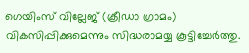ഗെയിംസ് വില്ലേജ് (ക്രീഡാ ഗ്രാമം) വികസിപ്പിക്കുമെന്നും സിദ്ധരാമയ്യ കൂട്ടിച്ചേര്‍ത്തു.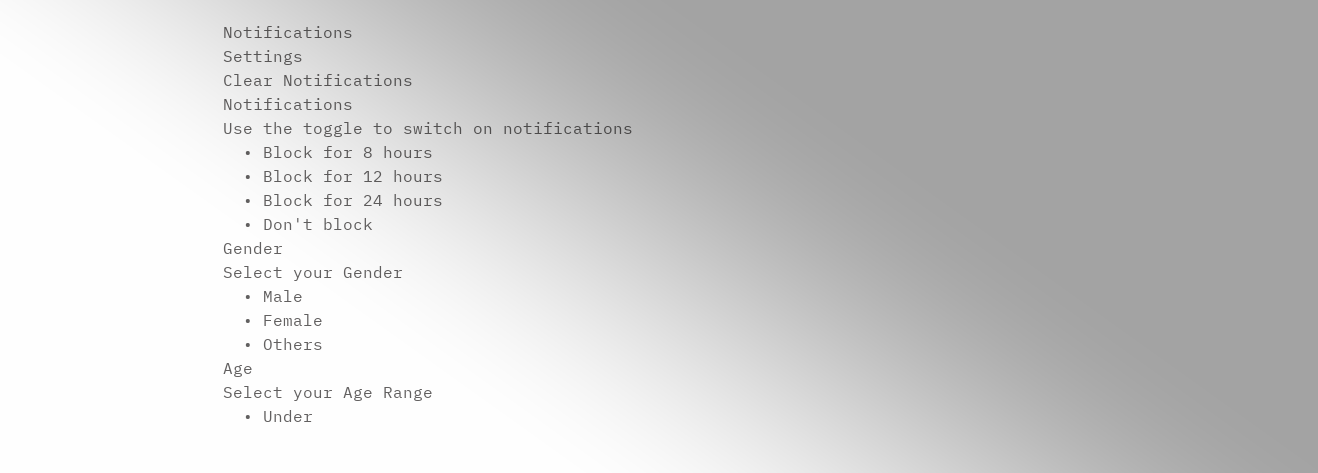Notifications
Settings
Clear Notifications
Notifications
Use the toggle to switch on notifications
  • Block for 8 hours
  • Block for 12 hours
  • Block for 24 hours
  • Don't block
Gender
Select your Gender
  • Male
  • Female
  • Others
Age
Select your Age Range
  • Under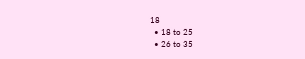18
  • 18 to 25
  • 26 to 35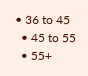• 36 to 45
  • 45 to 55
  • 55+